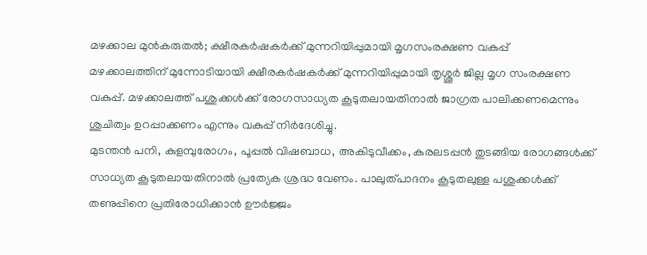മഴക്കാല മുൻകരുതൽ; ക്ഷീരകർഷകർക്ക് മുന്നറിയിപ്പുമായി മൃഗസംരക്ഷണ വകുപ്പ്
മഴക്കാലത്തിന് മുന്നോടിയായി ക്ഷീരകർഷകർക്ക് മുന്നറിയിപ്പുമായി തൃശ്ശൂർ ജില്ല മൃഗ സംരക്ഷണ വകുപ്പ്. മഴക്കാലത്ത് പശുക്കൾക്ക് രോഗസാധ്യത കൂടുതലായതിനാൽ ജാഗ്രത പാലിക്കണമെന്നും ശുചിത്വം ഉറപ്പാക്കണം എന്നും വകുപ്പ് നിർദേശിച്ചു.
മുടന്തൻ പനി, കുളമ്പുരോഗം, പൂപ്പൽ വിഷബാധ, അകിടുവീക്കം, കുരലടപ്പൻ തുടങ്ങിയ രോഗങ്ങൾക്ക് സാധ്യത കൂടുതലായതിനാൽ പ്രത്യേക ശ്രദ്ധ വേണം. പാലുത്പാദനം കൂടുതലുള്ള പശുക്കൾക്ക് തണുപ്പിനെ പ്രതിരോധിക്കാൻ ഊർജ്ജം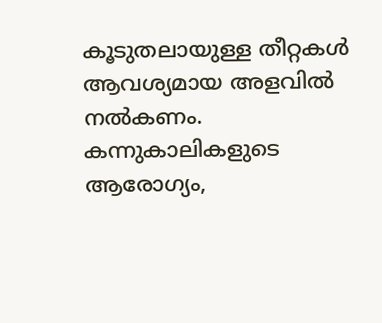കൂടുതലായുള്ള തീറ്റകൾ ആവശ്യമായ അളവിൽ നൽകണം. കന്നുകാലികളുടെ ആരോഗ്യം,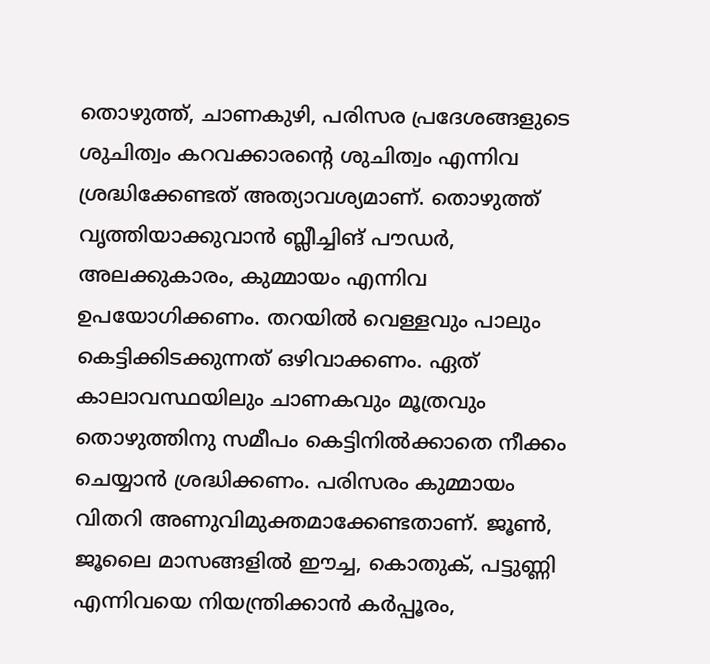തൊഴുത്ത്, ചാണകുഴി, പരിസര പ്രദേശങ്ങളുടെ ശുചിത്വം കറവക്കാരന്റെ ശുചിത്വം എന്നിവ ശ്രദ്ധിക്കേണ്ടത് അത്യാവശ്യമാണ്. തൊഴുത്ത് വൃത്തിയാക്കുവാൻ ബ്ലീച്ചിങ് പൗഡർ, അലക്കുകാരം, കുമ്മായം എന്നിവ ഉപയോഗിക്കണം. തറയിൽ വെള്ളവും പാലും കെട്ടിക്കിടക്കുന്നത് ഒഴിവാക്കണം. ഏത് കാലാവസ്ഥയിലും ചാണകവും മൂത്രവും തൊഴുത്തിനു സമീപം കെട്ടിനിൽക്കാതെ നീക്കം ചെയ്യാൻ ശ്രദ്ധിക്കണം. പരിസരം കുമ്മായം വിതറി അണുവിമുക്തമാക്കേണ്ടതാണ്. ജൂൺ, ജൂലൈ മാസങ്ങളിൽ ഈച്ച, കൊതുക്, പട്ടുണ്ണി എന്നിവയെ നിയന്ത്രിക്കാൻ കർപ്പൂരം,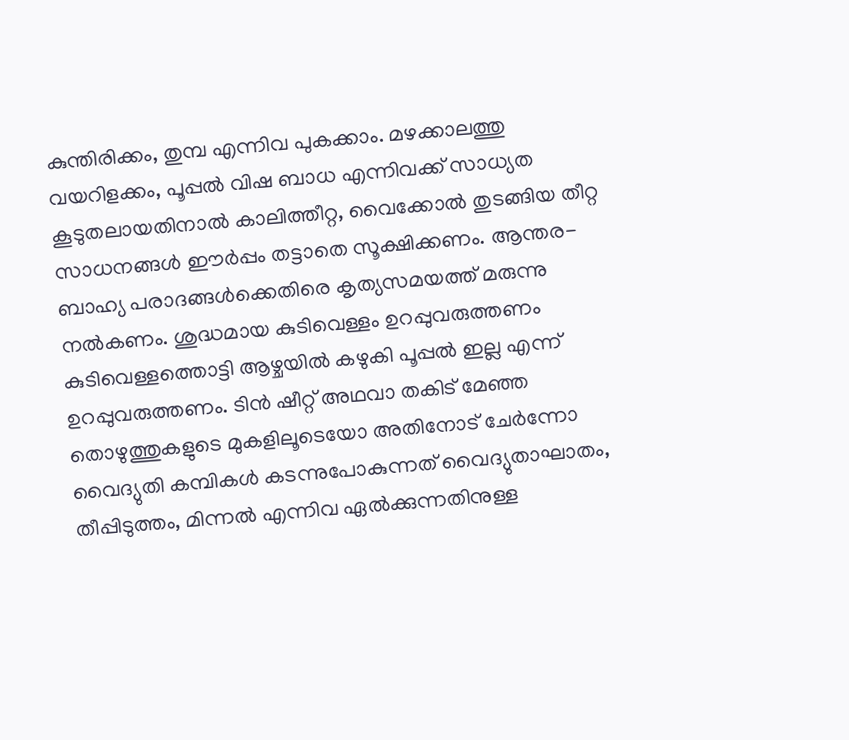കുന്തിരിക്കം, തുമ്പ എന്നിവ പുകക്കാം. മഴക്കാലത്തു വയറിളക്കം, പൂപ്പൽ വിഷ ബാധ എന്നിവക്ക് സാധ്യത കൂടുതലായതിനാൽ കാലിത്തീറ്റ, വൈക്കോൽ തുടങ്ങിയ തീറ്റ സാധനങ്ങൾ ഈർപ്പം തട്ടാതെ സൂക്ഷിക്കണം. ആന്തര- ബാഹ്യ പരാദങ്ങൾക്കെതിരെ കൃത്യസമയത്ത് മരുന്നു നൽകണം. ശുദ്ധമായ കുടിവെള്ളം ഉറപ്പുവരുത്തണം കുടിവെള്ളത്തൊട്ടി ആഴ്ചയിൽ കഴുകി പൂപ്പൽ ഇല്ല എന്ന് ഉറപ്പുവരുത്തണം. ടിൻ ഷീറ്റ് അഥവാ തകിട് മേഞ്ഞ തൊഴുത്തുകളുടെ മുകളിലൂടെയോ അതിനോട് ചേർന്നോ വൈദ്യുതി കമ്പികൾ കടന്നുപോകുന്നത് വൈദ്യുതാഘാതം, തീപ്പിടുത്തം, മിന്നൽ എന്നിവ ഏൽക്കുന്നതിനുള്ള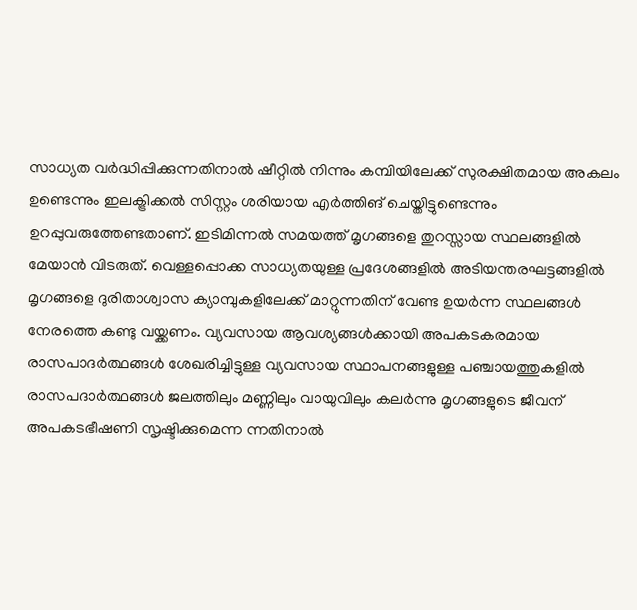സാധ്യത വർദ്ധിപ്പിക്കുന്നതിനാൽ ഷീറ്റിൽ നിന്നും കമ്പിയിലേക്ക് സുരക്ഷിതമായ അകലം ഉണ്ടെന്നും ഇലക്ട്രിക്കൽ സിസ്റ്റം ശരിയായ എർത്തിങ് ചെയ്തിട്ടുണ്ടെന്നും ഉറപ്പുവരുത്തേണ്ടതാണ്. ഇടിമിന്നൽ സമയത്ത് മൃഗങ്ങളെ തുറസ്സായ സ്ഥലങ്ങളിൽ മേയാൻ വിടരുത്. വെള്ളപ്പൊക്ക സാധ്യതയുള്ള പ്രദേശങ്ങളിൽ അടിയന്തരഘട്ടങ്ങളിൽ മൃഗങ്ങളെ ദുരിതാശ്വാസ ക്യാമ്പുകളിലേക്ക് മാറ്റുന്നതിന് വേണ്ട ഉയർന്ന സ്ഥലങ്ങൾ നേരത്തെ കണ്ടു വയ്ക്കണം. വ്യവസായ ആവശ്യങ്ങൾക്കായി അപകടകരമായ രാസപാദർത്ഥങ്ങൾ ശേഖരിച്ചിട്ടുള്ള വ്യവസായ സ്ഥാപനങ്ങളുള്ള പഞ്ചായത്തുകളിൽ രാസപദാർത്ഥങ്ങൾ ജലത്തിലും മണ്ണിലും വായുവിലും കലർന്നു മൃഗങ്ങളുടെ ജീവന് അപകടഭീഷണി സൃഷ്ടിക്കുമെന്ന ന്നതിനാൽ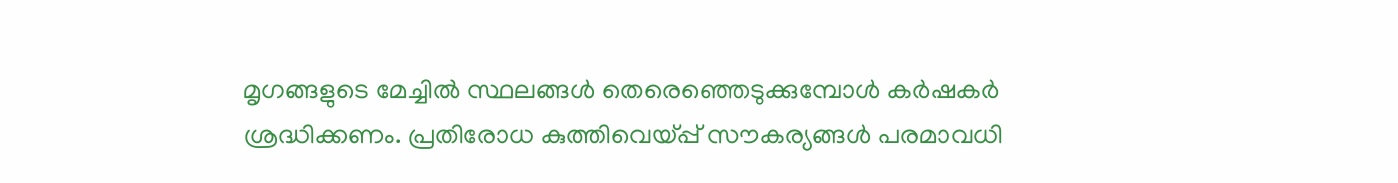മൃഗങ്ങളുടെ മേച്ചിൽ സ്ഥലങ്ങൾ തെരെഞ്ഞെടുക്കുമ്പോൾ കർഷകർ ശ്രദ്ധിക്കണം. പ്രതിരോധ കുത്തിവെയ്പ്പ് സൗകര്യങ്ങൾ പരമാവധി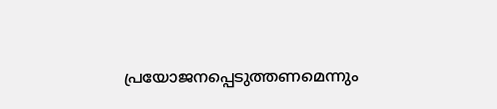പ്രയോജനപ്പെടുത്തണമെന്നും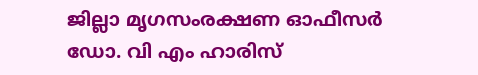ജില്ലാ മൃഗസംരക്ഷണ ഓഫീസർ ഡോ. വി എം ഹാരിസ്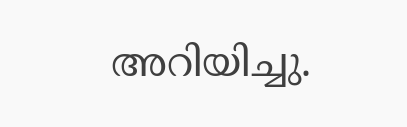അറിയിച്ചു.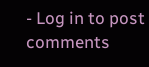- Log in to post comments